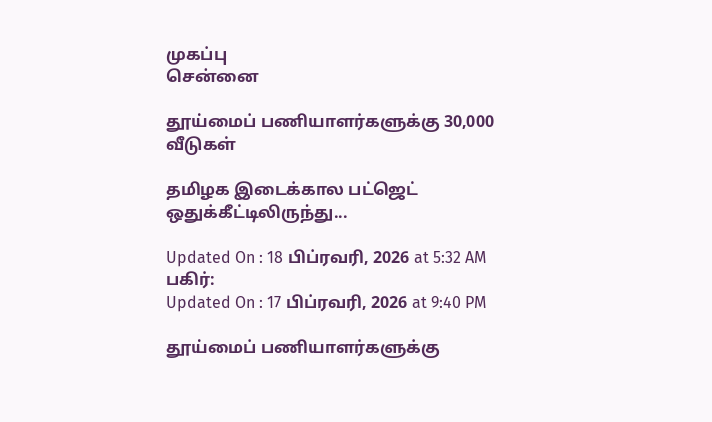முகப்பு
சென்னை

தூய்மைப் பணியாளர்களுக்கு 30,000 வீடுகள்

தமிழக இடைக்கால பட்ஜெட் ஒதுக்கீட்டிலிருந்து...

Updated On : 18 பிப்ரவரி, 2026 at 5:32 AM
பகிர்:
Updated On : 17 பிப்ரவரி, 2026 at 9:40 PM

தூய்மைப் பணியாளர்களுக்கு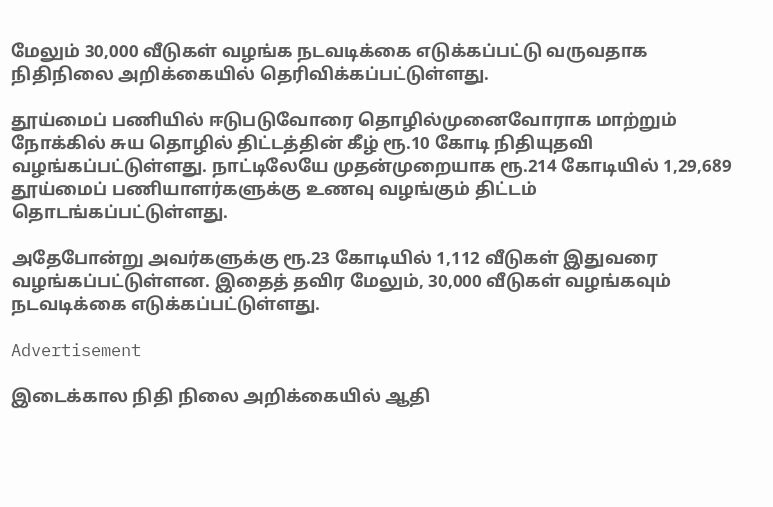மேலும் 30,000 வீடுகள் வழங்க நடவடிக்கை எடுக்கப்பட்டு வருவதாக நிதிநிலை அறிக்கையில் தெரிவிக்கப்பட்டுள்ளது.

தூய்மைப் பணியில் ஈடுபடுவோரை தொழில்முனைவோராக மாற்றும் நோக்கில் சுய தொழில் திட்டத்தின் கீழ் ரூ.10 கோடி நிதியுதவி வழங்கப்பட்டுள்ளது. நாட்டிலேயே முதன்முறையாக ரூ.214 கோடியில் 1,29,689 தூய்மைப் பணியாளர்களுக்கு உணவு வழங்கும் திட்டம் தொடங்கப்பட்டுள்ளது.

அதேபோன்று அவர்களுக்கு ரூ.23 கோடியில் 1,112 வீடுகள் இதுவரை வழங்கப்பட்டுள்ளன. இதைத் தவிர மேலும், 30,000 வீடுகள் வழங்கவும் நடவடிக்கை எடுக்கப்பட்டுள்ளது.

Advertisement

இடைக்கால நிதி நிலை அறிக்கையில் ஆதி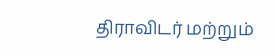திராவிடர் மற்றும்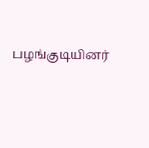பழங்குடியினர்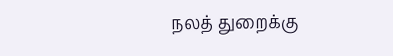நலத் துறைக்கு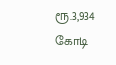ரூ.3,934 கோடி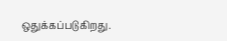ஒதுக்கப்படுகிறது.